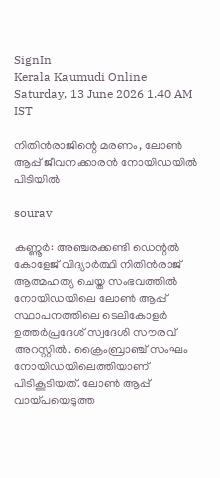SignIn
Kerala Kaumudi Online
Saturday, 13 June 2026 1.40 AM IST

നിതിൻരാജിന്റെ മരണം, ലോൺ ആപ്പ് ജീവനക്കാരൻ നോയിഡയിൽ പിടിയിൽ

sourav

കണ്ണൂർ: അഞ്ചരക്കണ്ടി ഡെന്റൽ കോളേജ് വിദ്യാർത്ഥി നിതിൻരാജ് ആത്മഹത്യ ചെയ്ത സംഭവത്തിൽ നോയിഡയിലെ ലോൺ ആപ്പ് സ്ഥാപനത്തിലെ ടെലികോളർ ഉത്തർപ്രദേശ് സ്വദേശി സൗരവ് അറസ്റ്റിൽ. ക്രൈംബ്രാഞ്ച് സംഘം നോയിഡയിലെത്തിയാണ് പിടികൂടിയത്. ലോൺ ആപ്പ് വായ്പയെടുത്ത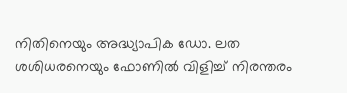നിതിനെയും അദ്ധ്യാപിക ഡോ. ലത ശശിധരനെയും ഫോണിൽ വിളിച്ച് നിരന്തരം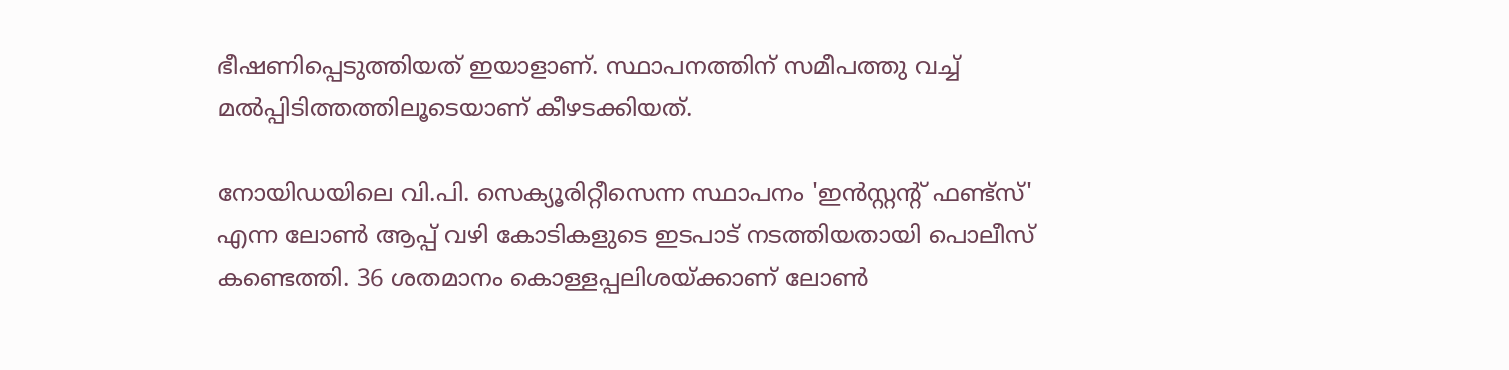ഭീഷണിപ്പെടുത്തിയത് ഇയാളാണ്. സ്ഥാപനത്തിന് സമീപത്തു വച്ച് മൽപ്പിടിത്തത്തിലൂടെയാണ് കീഴടക്കിയത്.

നോയിഡയിലെ വി.പി. സെക്യൂരിറ്റീസെന്ന സ്ഥാപനം 'ഇൻസ്റ്റന്റ് ഫണ്ട്സ്' എന്ന ലോൺ ആപ്പ് വഴി കോടികളുടെ ഇടപാട് നടത്തിയതായി പൊലീസ് കണ്ടെത്തി. 36 ശതമാനം കൊള്ളപ്പലിശയ്ക്കാണ് ലോൺ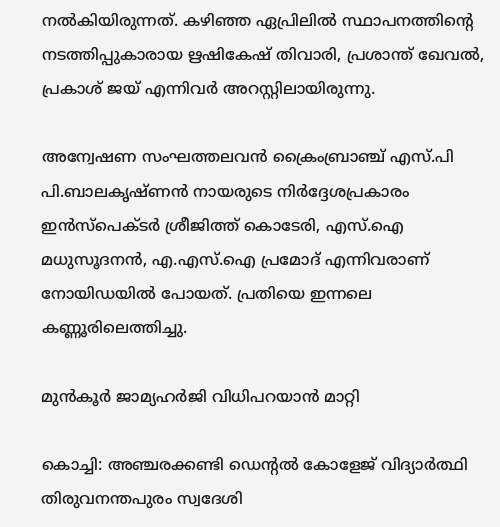നൽകിയിരുന്നത്. കഴിഞ്ഞ ഏപ്രിലിൽ സ്ഥാപനത്തിന്റെ നടത്തിപ്പുകാരായ ഋഷികേഷ് തിവാരി, പ്രശാന്ത് ഖേവൽ, പ്രകാശ് ജയ് എന്നിവർ അറസ്റ്റിലായിരുന്നു.

അന്വേഷണ സംഘത്തലവൻ ക്രൈംബ്രാഞ്ച് എസ്.പി പി.ബാലകൃഷ്ണൻ നായരുടെ നിർദ്ദേശപ്രകാരം ഇൻസ്‌പെക്ടർ ശ്രീജിത്ത് കൊടേരി, എസ്.ഐ മധുസൂദനൻ, എ.എസ്.ഐ പ്രമോദ് എന്നിവരാണ് നോയിഡയിൽ പോയത്. പ്രതിയെ ഇന്നലെ കണ്ണൂരിലെത്തിച്ചു.

മുൻകൂർ ജാമ്യഹർജി വിധിപറയാൻ മാറ്റി

കൊച്ചി: അഞ്ചരക്കണ്ടി ഡെന്റൽ കോളേജ് വിദ്യാർത്ഥി തിരുവനന്തപുരം സ്വദേശി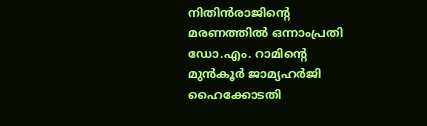നിതിൻരാജിന്റെ മരണത്തിൽ ഒന്നാംപ്രതി ഡോ.എം. റാമിന്റെ മുൻകൂർ ജാമ്യഹർജി ഹൈക്കോടതി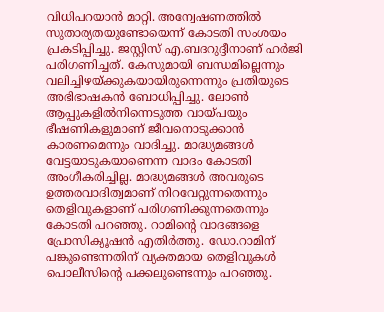വിധിപറയാൻ മാറ്റി. അന്വേഷണത്തിൽ സുതാര്യതയുണ്ടോയെന്ന് കോടതി സംശയം പ്രകടിപ്പിച്ചു. ജസ്റ്റിസ് എ.ബദറുദ്ദീനാണ് ഹർജി പരിഗണിച്ചത്. കേസുമായി ബന്ധമില്ലെന്നും വലിച്ചിഴയ്ക്കുകയായിരുന്നെന്നും പ്രതിയുടെ അഭിഭാഷകൻ ബോധിപ്പിച്ചു. ലോൺ ആപ്പുകളിൽനിന്നെടുത്ത വായ്പയും ഭീഷണികളുമാണ് ജീവനൊടുക്കാൻ കാരണമെന്നും വാദിച്ചു. മാദ്ധ്യമങ്ങൾ വേട്ടയാടുകയാണെന്ന വാദം കോടതി അംഗീകരിച്ചില്ല. മാദ്ധ്യമങ്ങൾ അവരുടെ ഉത്തരവാദിത്വമാണ് നിറവേറ്റുന്നതെന്നും തെളിവുകളാണ് പരിഗണിക്കുന്നതെന്നും കോടതി പറഞ്ഞു. റാമിന്റെ വാദങ്ങളെ പ്രോസിക്യൂഷൻ എതിർത്തു. ഡോ.റാമിന് പങ്കുണ്ടെന്നതിന് വ്യക്തമായ തെളിവുകൾ പൊലീസിന്റെ പക്കലുണ്ടെന്നും പറഞ്ഞു.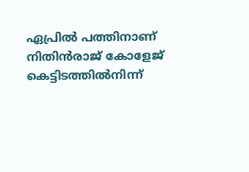ഏപ്രിൽ പത്തിനാണ് നിതിൻരാജ് കോളേജ് കെട്ടിടത്തിൽനിന്ന്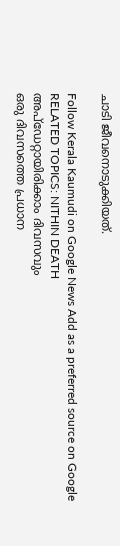ചാടി ജീവനൊടുക്കിയത്.

Follow Kerala Kaumudi on Google News Add as a preferred source on Google
RELATED TOPICS: NITHIN DEATH
അപ്ഡേറ്റായിരിക്കാം ദിവസവും
ഒരു ദിവസത്തെ പ്രധാന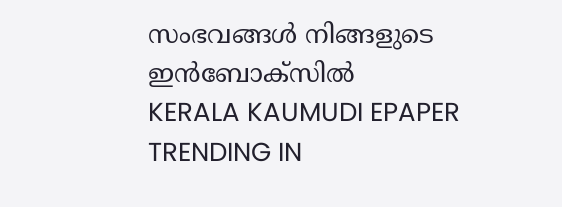സംഭവങ്ങൾ നിങ്ങളുടെ ഇൻബോക്സിൽ
KERALA KAUMUDI EPAPER
TRENDING IN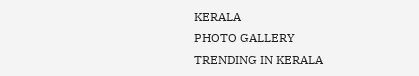KERALA
PHOTO GALLERY
TRENDING IN KERALA